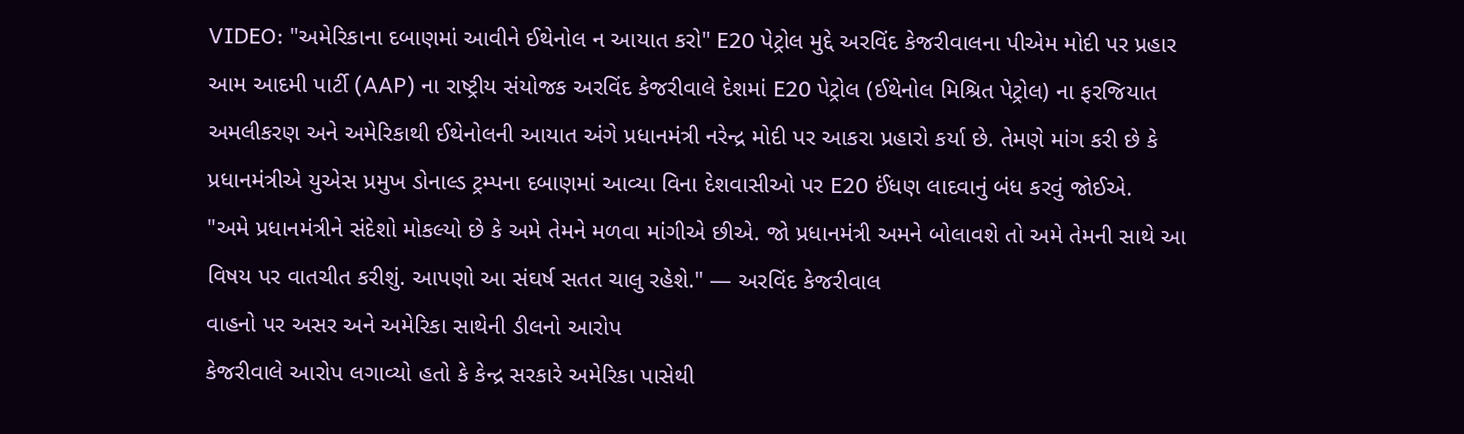VIDEO: "અમેરિકાના દબાણમાં આવીને ઈથેનોલ ન આયાત કરો" E20 પેટ્રોલ મુદ્દે અરવિંદ કેજરીવાલના પીએમ મોદી પર પ્રહાર
આમ આદમી પાર્ટી (AAP) ના રાષ્ટ્રીય સંયોજક અરવિંદ કેજરીવાલે દેશમાં E20 પેટ્રોલ (ઈથેનોલ મિશ્રિત પેટ્રોલ) ના ફરજિયાત અમલીકરણ અને અમેરિકાથી ઈથેનોલની આયાત અંગે પ્રધાનમંત્રી નરેન્દ્ર મોદી પર આકરા પ્રહારો કર્યા છે. તેમણે માંગ કરી છે કે પ્રધાનમંત્રીએ યુએસ પ્રમુખ ડોનાલ્ડ ટ્રમ્પના દબાણમાં આવ્યા વિના દેશવાસીઓ પર E20 ઈંધણ લાદવાનું બંધ કરવું જોઈએ.
"અમે પ્રધાનમંત્રીને સંદેશો મોકલ્યો છે કે અમે તેમને મળવા માંગીએ છીએ. જો પ્રધાનમંત્રી અમને બોલાવશે તો અમે તેમની સાથે આ વિષય પર વાતચીત કરીશું. આપણો આ સંઘર્ષ સતત ચાલુ રહેશે." — અરવિંદ કેજરીવાલ
વાહનો પર અસર અને અમેરિકા સાથેની ડીલનો આરોપ
કેજરીવાલે આરોપ લગાવ્યો હતો કે કેન્દ્ર સરકારે અમેરિકા પાસેથી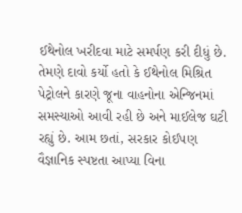ઈથેનોલ ખરીદવા માટે સમર્પણ કરી દીધું છે. તેમણે દાવો કર્યો હતો કે ઈથેનોલ મિશ્રિત પેટ્રોલને કારણે જૂના વાહનોના એન્જિનમાં સમસ્યાઓ આવી રહી છે અને માઈલેજ ઘટી રહ્યું છે. આમ છતાં, સરકાર કોઈપણ વૈજ્ઞાનિક સ્પષ્ટતા આપ્યા વિના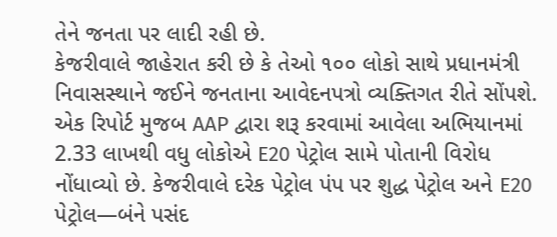તેને જનતા પર લાદી રહી છે.
કેજરીવાલે જાહેરાત કરી છે કે તેઓ ૧૦૦ લોકો સાથે પ્રધાનમંત્રી નિવાસસ્થાને જઈને જનતાના આવેદનપત્રો વ્યક્તિગત રીતે સોંપશે. એક રિપોર્ટ મુજબ AAP દ્વારા શરૂ કરવામાં આવેલા અભિયાનમાં 2.33 લાખથી વધુ લોકોએ E20 પેટ્રોલ સામે પોતાની વિરોધ નોંધાવ્યો છે. કેજરીવાલે દરેક પેટ્રોલ પંપ પર શુદ્ધ પેટ્રોલ અને E20 પેટ્રોલ—બંને પસંદ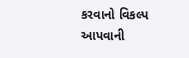કરવાનો વિકલ્પ આપવાની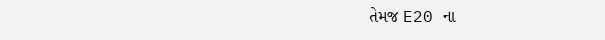તેમજ E20 ના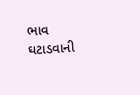ભાવ ઘટાડવાની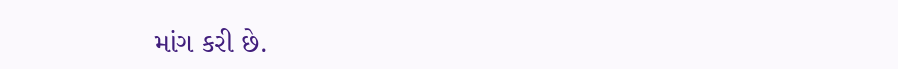માંગ કરી છે.